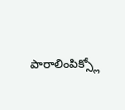పారాలింపిక్స్లో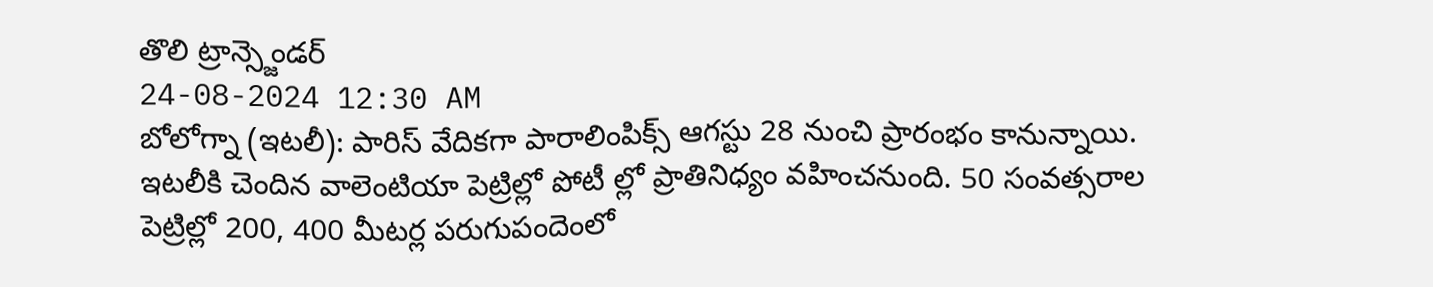తొలి ట్రాన్స్జెండర్
24-08-2024 12:30 AM
బోలోగ్నా (ఇటలీ): పారిస్ వేదికగా పారాలింపిక్స్ ఆగస్టు 28 నుంచి ప్రారంభం కానున్నాయి. ఇటలీకి చెందిన వాలెంటియా పెట్రిల్లో పోటీ ల్లో ప్రాతినిధ్యం వహించనుంది. 50 సంవత్సరాల పెట్రిల్లో 200, 400 మీటర్ల పరుగుపందెంలో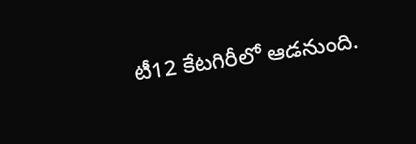టీ12 కేటగిరీలో ఆడనుంది.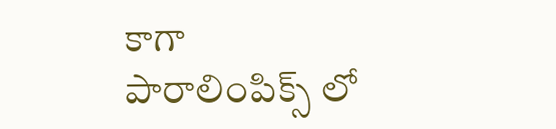కాగా పారాలింపిక్స్ లో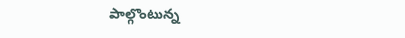పాల్గొంటున్న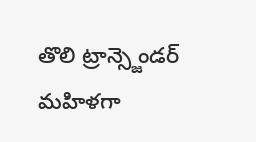తొలి ట్రాన్స్జెండర్ మహిళగా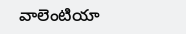వాలెంటియా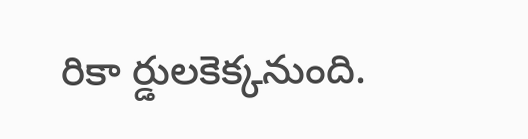రికా ర్డులకెక్కనుంది.